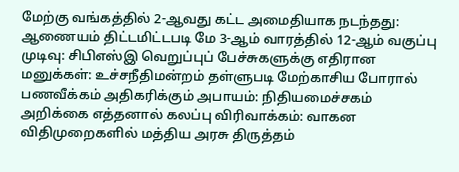மேற்கு வங்கத்தில் 2-ஆவது கட்ட அமைதியாக நடந்தது: ஆணையம் திட்டமிட்டபடி மே 3-ஆம் வாரத்தில் 12-ஆம் வகுப்பு முடிவு: சிபிஎஸ்இ வெறுப்புப் பேச்சுகளுக்கு எதிரான மனுக்கள்: உச்சநீதிமன்றம் தள்ளுபடி மேற்காசிய போரால் பணவீக்கம் அதிகரிக்கும் அபாயம்: நிதியமைச்சகம் அறிக்கை எத்தனால் கலப்பு விரிவாக்கம்: வாகன விதிமுறைகளில் மத்திய அரசு திருத்தம்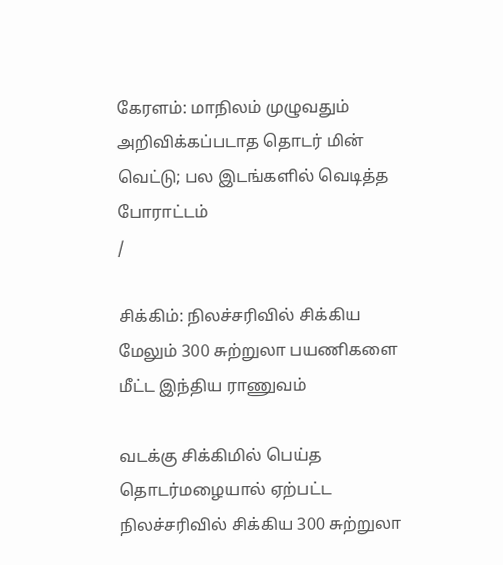கேரளம்: மாநிலம் முழுவதும் அறிவிக்கப்படாத தொடர் மின் வெட்டு; பல இடங்களில் வெடித்த போராட்டம்
/

சிக்கிம்: நிலச்சரிவில் சிக்கிய மேலும் 300 சுற்றுலா பயணிகளை மீட்ட இந்திய ராணுவம்

வடக்கு சிக்கிமில் பெய்த தொடர்மழையால் ஏற்பட்ட நிலச்சரிவில் சிக்கிய 300 சுற்றுலா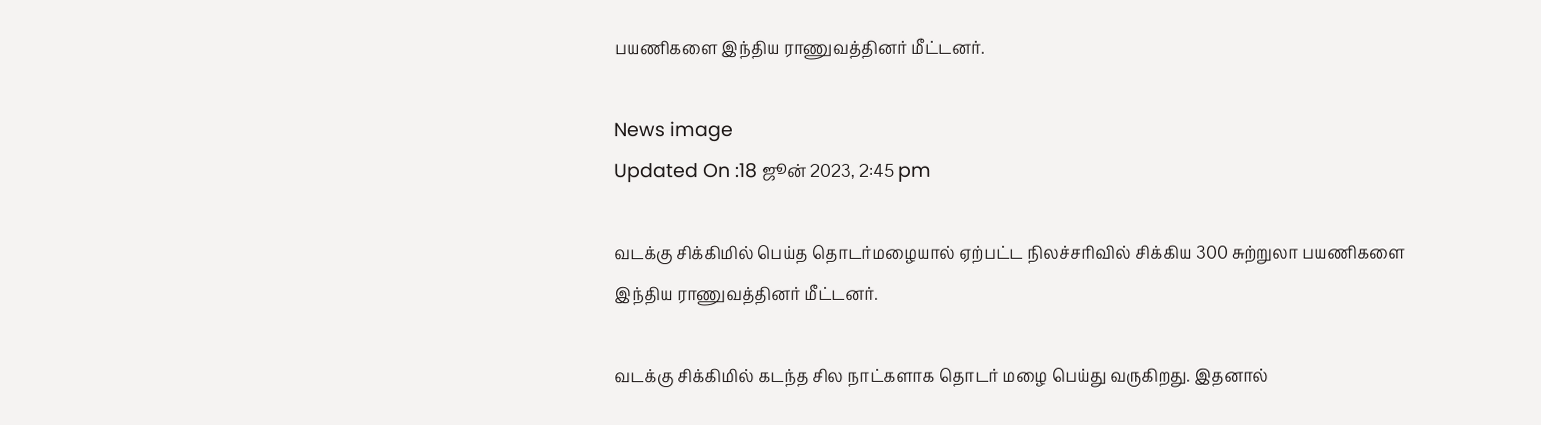பயணிகளை இந்திய ராணுவத்தினர் மீட்டனர்.

News image
Updated On :18 ஜூன் 2023, 2:45 pm

வடக்கு சிக்கிமில் பெய்த தொடர்மழையால் ஏற்பட்ட நிலச்சரிவில் சிக்கிய 300 சுற்றுலா பயணிகளை இந்திய ராணுவத்தினர் மீட்டனர்.

வடக்கு சிக்கிமில் கடந்த சில நாட்களாக தொடர் மழை பெய்து வருகிறது. இதனால்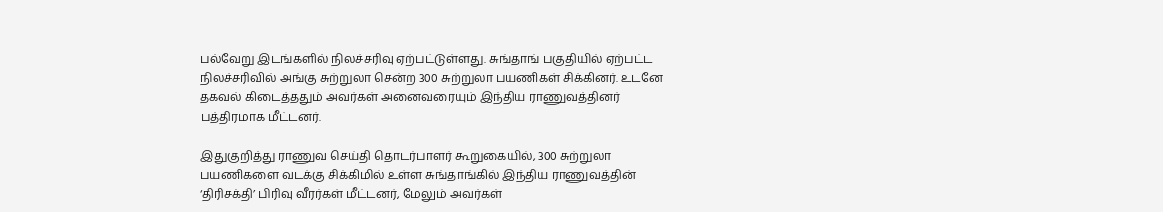பல்வேறு இடங்களில் நிலச்சரிவு ஏற்பட்டுள்ளது. சுங்தாங் பகுதியில் ஏற்பட்ட நிலச்சரிவில் அங்கு சுற்றுலா சென்ற 300 சுற்றுலா பயணிகள் சிக்கினர். உடனே தகவல் கிடைத்ததும் அவர்கள் அனைவரையும் இந்திய ராணுவத்தினர் பத்திரமாக மீட்டனர்.

இதுகுறித்து ராணுவ செய்தி தொடர்பாளர் கூறுகையில், 300 சுற்றுலா பயணிகளை வடக்கு சிக்கிமில் உள்ள சுங்தாங்கில் இந்திய ராணுவத்தின் ‘திரிசக்தி’ பிரிவு வீரர்கள் மீட்டனர், மேலும் அவர்கள்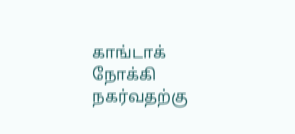காங்டாக் நோக்கி நகர்வதற்கு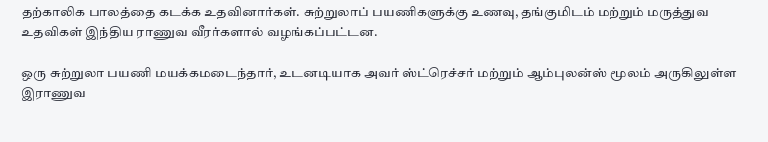தற்காலிக பாலத்தை கடக்க உதவினார்கள். சுற்றுலாப் பயணிகளுக்கு உணவு, தங்குமிடம் மற்றும் மருத்துவ உதவிகள் இந்திய ராணுவ வீரர்களால் வழங்கப்பட்டன.

ஒரு சுற்றுலா பயணி மயக்கமடைந்தார், உடனடியாக அவர் ஸ்ட்ரெச்சர் மற்றும் ஆம்புலன்ஸ் மூலம் அருகிலுள்ள இராணுவ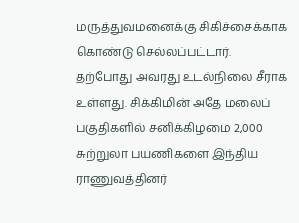மருத்துவமனைக்கு சிகிச்சைக்காக கொண்டு செல்லப்பட்டார். தற்போது அவரது உடல்நிலை சீராக உள்ளது. சிக்கிமின் அதே மலைப் பகுதிகளில் சனிக்கிழமை 2,000 சுற்றுலா பயணிகளை இந்திய ராணுவத்தினர்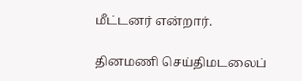மீட்டனர் என்றார்.

தினமணி செய்திமடலைப்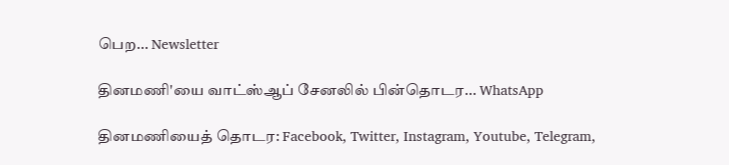பெற... Newsletter

தினமணி'யை வாட்ஸ்ஆப் சேனலில் பின்தொடர... WhatsApp

தினமணியைத் தொடர: Facebook, Twitter, Instagram, Youtube, Telegram,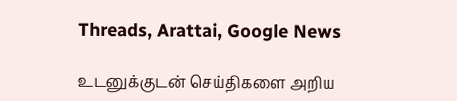Threads, Arattai, Google News

உடனுக்குடன் செய்திகளை அறிய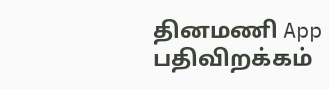தினமணி App பதிவிறக்கம்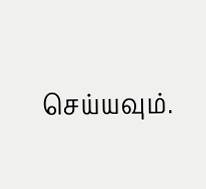செய்யவும்.